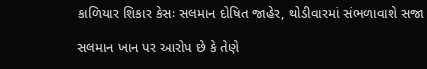કાળિયાર શિકાર કેસઃ સલમાન દોષિત જાહેર, થોડીવારમાં સંભળાવાશે સજા

સલમાન ખાન પર આરોપ છે કે તેણે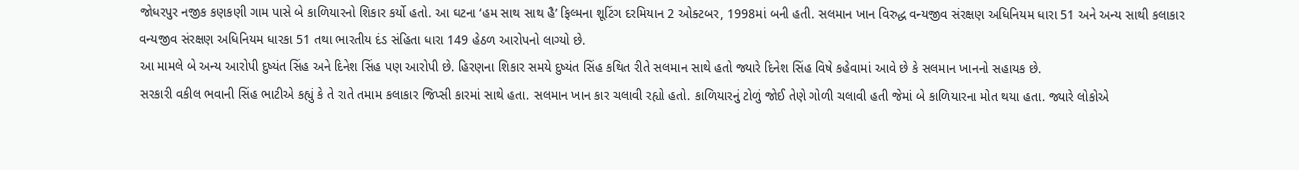જોધરપુર નજીક કણકણી ગામ પાસે બે કાળિયારનો શિકાર કર્યો હતો. આ ઘટના ‘હમ સાથ સાથ હૈ’ ફિલ્મના શૂટિંગ દરમિયાન 2 ઓક્ટબર, 1998માં બની હતી. સલમાન ખાન વિરુદ્ધ વન્યજીવ સંરક્ષણ અધિનિયમ ધારા 51 અને અન્ય સાથી કલાકાર વન્યજીવ સંરક્ષણ અધિનિયમ ધારકા 51 તથા ભારતીય દંડ સંહિતા ધારા 149 હેઠળ આરોપનો લાગ્યો છે.
આ મામલે બે અન્ય આરોપી દુષ્યંત સિંહ અને દિનેશ સિંહ પણ આરોપી છે. હિરણના શિકાર સમયે દુષ્યંત સિંહ કથિત રીતે સલમાન સાથે હતો જ્યારે દિનેશ સિંહ વિષે કહેવામાં આવે છે કે સલમાન ખાનનો સહાયક છે.
સરકારી વકીલ ભવાની સિંહ ભાટીએ કહ્યું કે તે રાતે તમામ કલાકાર જિપ્સી કારમાં સાથે હતા. સલમાન ખાન કાર ચલાવી રહ્યો હતો. કાળિયારનું ટોળું જોઈ તેણે ગોળી ચલાવી હતી જેમાં બે કાળિયારના મોત થયા હતા. જ્યારે લોકોએ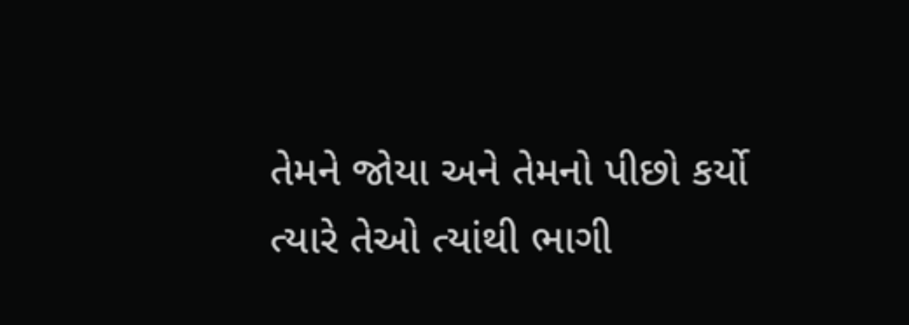તેમને જોયા અને તેમનો પીછો કર્યો ત્યારે તેઓ ત્યાંથી ભાગી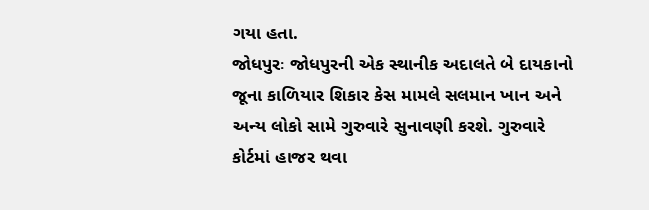ગયા હતા.
જોધપુરઃ જોધપુરની એક સ્થાનીક અદાલતે બે દાયકાનો જૂના કાળિયાર શિકાર કેસ મામલે સલમાન ખાન અને અન્ય લોકો સામે ગુરુવારે સુનાવણી કરશે. ગુરુવારે કોર્ટમાં હાજર થવા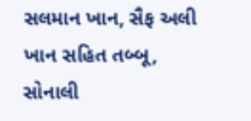સલમાન ખાન, સૈફ અલી ખાન સહિત તબ્બૂ, સોનાલી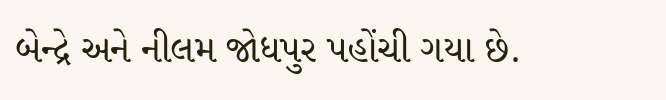બેન્દ્રે અને નીલમ જોધપુર પહોંચી ગયા છે.